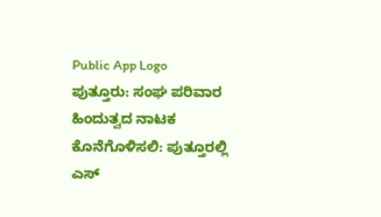Public App Logo
ಪುತ್ತೂರು: ಸಂಘ ಪರಿವಾರ ಹಿಂದುತ್ವದ ನಾಟಕ ಕೊನೆಗೊಳಿಸಲಿ: ಪುತ್ತೂರಲ್ಲಿ ಎಸ್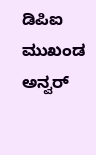ಡಿಪಿಐ ಮುಖಂಡ ಅನ್ವರ್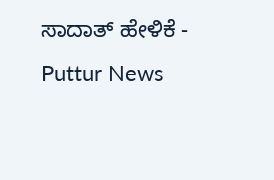ಸಾದಾತ್ ಹೇಳಿಕೆ - Puttur News